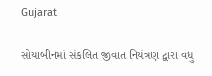Gujarat

સોયાબીનમાં સંકલિત જીવાત નિયંત્રણ દ્વારા વધુ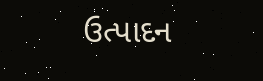ઉત્પાદન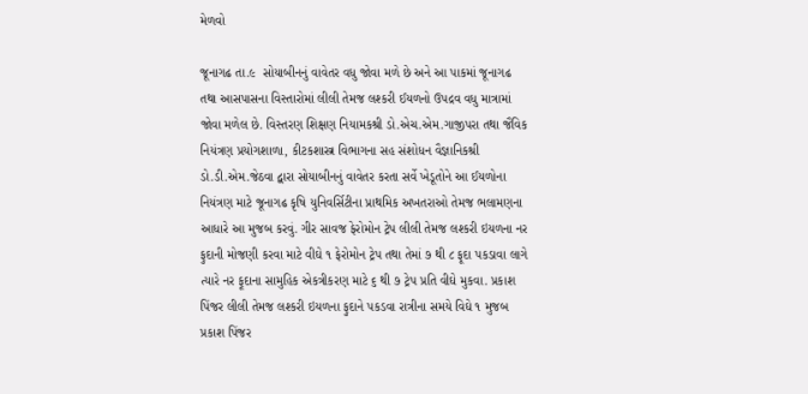મેળવો

જૂનાગઢ તા.૯  સોયાબીનનું વાવેતર વધુ જોવા મળે છે અને આ પાકમાં જૂનાગઢ તથા આસપાસના વિસ્તારોમાં લીલી તેમજ લશ્કરી ઈયળનો ઉપદ્રવ વધુ માત્રામાં જોવા મળેલ છે. વિસ્તરણ શિક્ષણ નિયામકશ્રી ડો.એચ.એમ.ગાજીપરા તથા જૈવિક નિયંત્રણ પ્રયોગશાળા, કીટકશાસ્ત્ર વિભાગના સહ સંશોધન વૈજ્ઞાનિકશ્રી ડો.ડી.એમ.જેઠવા દ્વારા સોયાબીનનું વાવેતર કરતા સર્વે ખેડૂતોને આ ઈયળોના નિયંત્રણ માટે જૂનાગઢ કૃષિ યુનિવર્સિટીના પ્રાથમિક અખતરાઓ તેમજ ભલામણના આધારે આ મુજબ કરવું. ગીર સાવજ ફેરોમોન ટ્રેપ લીલી તેમજ લશ્કરી ઇયળના નર ફુદાની મોજણી કરવા માટે વીઘે ૧ ફેરોમોન ટ્રેપ તથા તેમાં ૭ થી ૮ ફૂદા પકડાવા લાગે ત્યારે નર ફૂદાના સામુહિક એકત્રીકરણ માટે ૬ થી ૭ ટ્રેપ પ્રતિ વીઘે મુકવા. પ્રકાશ પિંજર લીલી તેમજ લશ્કરી ઇયળના ફુદાને પકડવા રાત્રીના સમયે વિઘે ૧ મુજબ પ્રકાશ પિંજર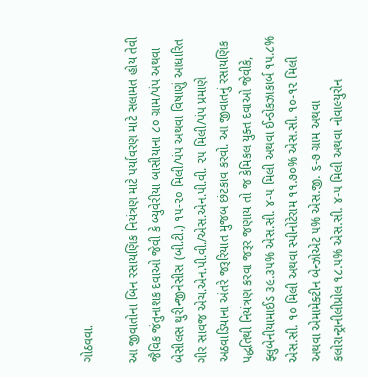ગોઠવવા.

આ જીવાતોના બિન રસાયણિક નિયંત્રણ માટે પર્યાવરણ માટે સલામત હોય તેવી જૈવિક જંતુનાશક દવાઓ જેવી કે બ્યુવેરીયા બાસીયાના ૮૦ ગ્રામ/પંપ અથવા બેસીલસ થુરીન્જીનેસીસ (બી.ટી.) ૧૫-૨૦ મિલી/પંપ અથવા વિષાણું આધારિત ગીર સાવજ એચ.એન.પી.વી./એસ.એન.પી.વી. ૨૫ મિલી/પંપ પ્રમાણે અઠવાડિયાના અંતરે જરૂરિયાત મુજબ છંટકાવ કરવો. આ જીવાતનું રસાયણિક પદ્ધતિથી નિયંત્રણ કરવા જરૂર જણાય તો જ કેમિકલ યુક્ત દવાઓ જેવીકે, ફ્લુબેનીયામાઈડ ૩૯.૩૫% એસ.સી. ૪-૫ મિલી અથવા ઈન્ડોકઝાકાર્બ ૧૫.૮% એસ.સી. ૧૦ મિલી અથવા સ્પીનોટેરામ ૧૧.૭૦% એસ.સી. ૧૦-૧૨ મિલી અથવા એમામેક્ટીન બેન્ઝોએટ ૫% એસ.જી. ૬-૭ ગ્રામ અથવા કલોરાન્ટ્રાનીલીપ્રોલ ૧૮.૫% એસ.સી. ૪-૫ મિલી અથવા નોવાલ્યુરોન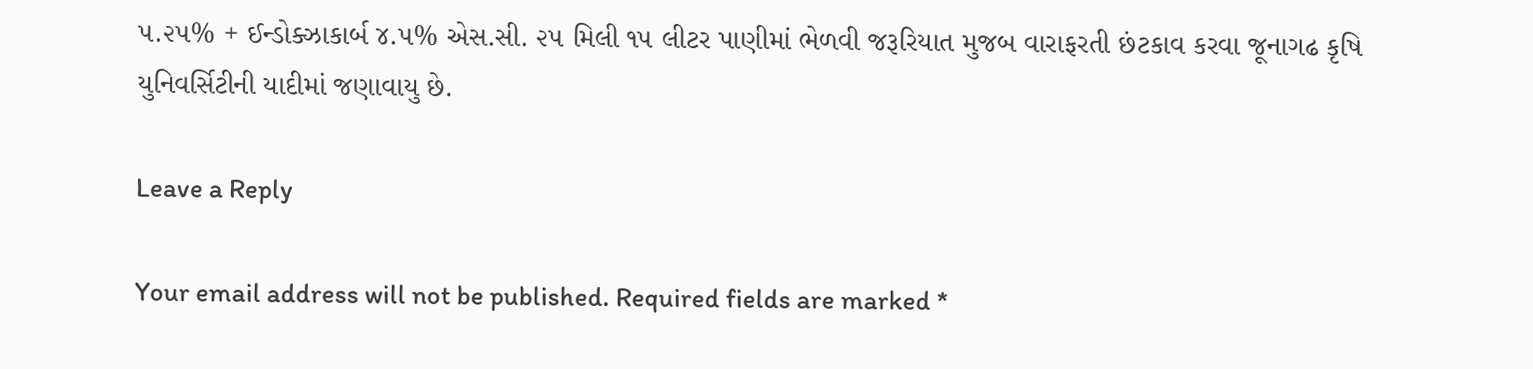૫.૨૫% + ઈન્ડોક્ઝાકાર્બ ૪.૫% એસ.સી. ૨૫ મિલી ૧૫ લીટર પાણીમાં ભેળવી જરૂરિયાત મુજબ વારાફરતી છંટકાવ કરવા જૂનાગઢ કૃષિ યુનિવર્સિટીની યાદીમાં જણાવાયુ છે.

Leave a Reply

Your email address will not be published. Required fields are marked *